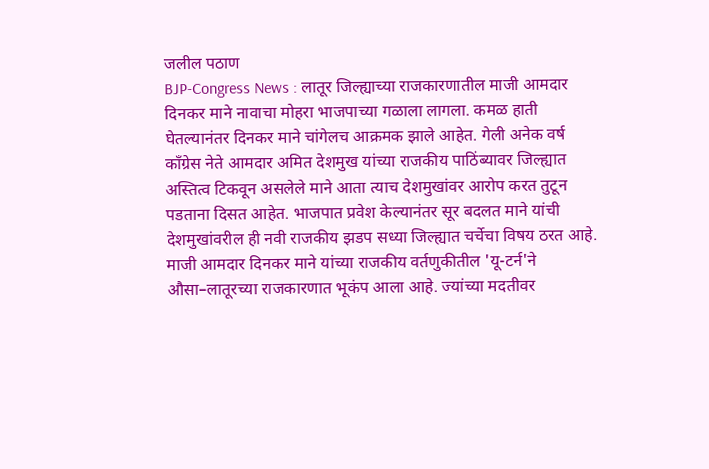जलील पठाण
BJP-Congress News : लातूर जिल्ह्याच्या राजकारणातील माजी आमदार दिनकर माने नावाचा मोहरा भाजपाच्या गळाला लागला. कमळ हाती घेतल्यानंतर दिनकर माने चांगेलच आक्रमक झाले आहेत. गेली अनेक वर्ष काँग्रेस नेते आमदार अमित देशमुख यांच्या राजकीय पाठिंब्यावर जिल्ह्यात अस्तित्व टिकवून असलेले माने आता त्याच देशमुखांवर आरोप करत तुटून पडताना दिसत आहेत. भाजपात प्रवेश केल्यानंतर सूर बदलत माने यांची देशमुखांवरील ही नवी राजकीय झडप सध्या जिल्ह्यात चर्चेचा विषय ठरत आहे.
माजी आमदार दिनकर माने यांच्या राजकीय वर्तणुकीतील 'यू-टर्न'ने औसा–लातूरच्या राजकारणात भूकंप आला आहे. ज्यांच्या मदतीवर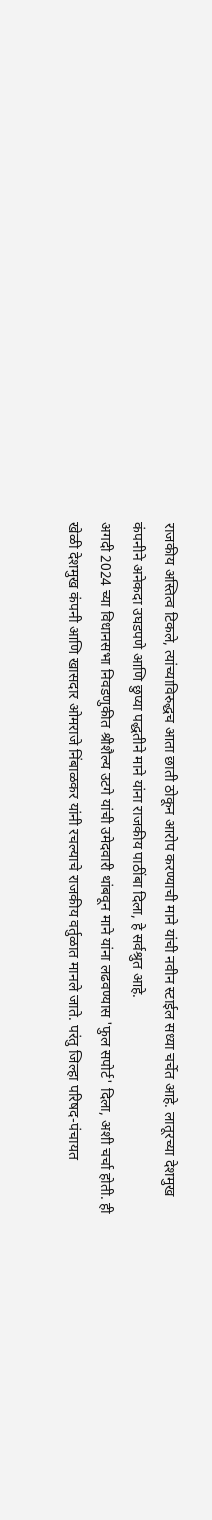राजकीय अस्तित्व टिकले, त्यांच्याविरुद्धच आता छाती ठोकून आरोप करण्याची माने यांची नवीन स्टाईल सध्या चर्चेत आहे. लातूरच्या देशमुख कंपनीने अनेकदा उघडपणे आणि छुप्या पद्धतीने माने यांना राजकीय पाठींबा दिला, हे सर्वश्रुत आहे.
अगदी 2024 च्या विधानसभा निवडणुकीत श्रीशैल्य उटगे यांची उमेदवारी थांबवून माने यांना लढवण्यास 'फुल सपोर्ट' दिला, अशी चर्चा होती. ही खेळी देशमुख कंपनी आणि खासदार ओमराजे निंबाळकर यांनी रचल्याचे राजकीय वर्तुळात मानले जाते. परंतु जिल्हा परिषद-पंचायत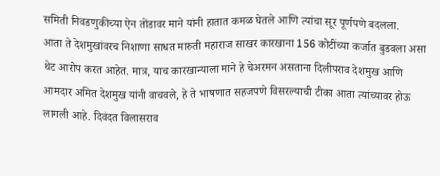समिती निवडणुकीच्या ऐन तोंडावर माने यांनी हातात कमळ घेतले आणि त्यांचा सूर पूर्णपणे बदलला.
आता ते देशमुखांवरच निशाणा साधत मारुती महाराज साखर कारखाना 156 कोटींच्या कर्जात बुडवला असा थेट आरोप करत आहेत. मात्र, याच कारखान्याला माने हे चेअरमन असताना दिलीपराव देशमुख आणि आमदार अमित देशमुख यांनी वाचवले, हे ते भाषणात सहजपणे विसरल्याची टीका आता त्यांच्यावर होऊ लागली आहे. दिवंदत विलासराव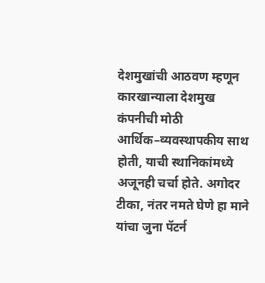देशमुखांची आठवण म्हणून कारखान्याला देशमुख कंपनीची मोठी आर्थिक–व्यवस्थापकीय साथ होती, याची स्थानिकांमध्ये अजूनही चर्चा होते. अगोदर टीका, नंतर नमते घेणे हा माने यांचा जुना पॅटर्न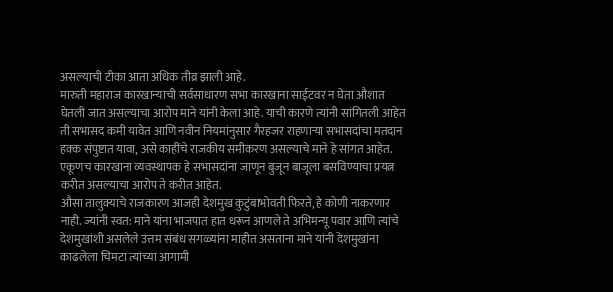असल्याची टीका आता अधिक तीव्र झाली आहे.
मारुती महाराज कारखान्याची सर्वसाधारण सभा कारखाना साईटवर न घेता औशात घेतली जात असल्याचा आरोप माने यांनी केला आहे. याची कारणे त्यांनी सांगितली आहेत ती सभासद कमी यावेत आणि नवीन नियमांनुसार गैरहजर राहणाऱ्या सभासदांचा मतदान हक्क संपुष्टात यावा, असे काहींचे राजकीय समीकरण असल्याचे माने हे सांगत आहेत. एकूणच कारखाना व्यवस्थापक हे सभासदांना जाणून बुजून बाजूला बसविण्याचा प्रयत्न करीत असल्याचा आरोप ते करीत आहेत.
औसा तालुक्याचे राजकारण आजही देशमुख कुटुंबाभोवती फिरते, हे कोणी नाकरणार नाही. ज्यांनी स्वत: माने यांना भाजपात हात धरून आणले ते अभिमन्यू पवार आणि त्यांचे देशमुखांशी असलेले उत्तम संबंध सगळ्यांना माहीत असताना माने यांनी देशमुखांना काढलेला चिमटा त्यांच्या आगामी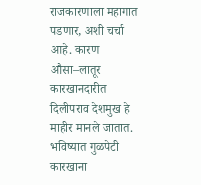राजकारणाला महागात पडणार, अशी चर्चा आहे. कारण औसा–लातूर कारखानदारीत दिलीपराव देशमुख हे माहीर मानले जातात. भविष्यात गुळपेटी कारखाना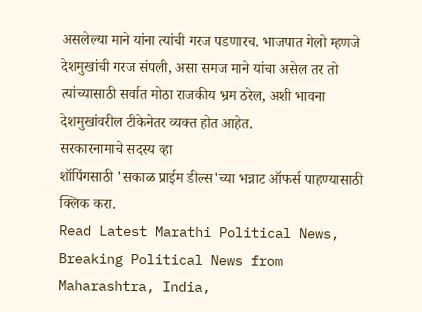असलेल्या माने यांना त्यांची गरज पडणारच. भाजपात गेलो म्हणजे देशमुखांची गरज संपली, असा समज माने यांचा असेल तर तो त्यांच्यासाठी सर्वात मोठा राजकीय भ्रम ठरेल, अशी भावना देशमुखांवरील टीकेनेतर व्यक्त होत आहेत.
सरकारनामाचे सदस्य व्हा
शॉपिंगसाठी 'सकाळ प्राईम डील्स'च्या भन्नाट ऑफर्स पाहण्यासाठी क्लिक करा.
Read Latest Marathi Political News, Breaking Political News from Maharashtra, India,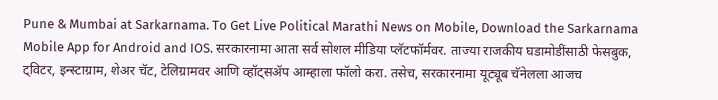Pune & Mumbai at Sarkarnama. To Get Live Political Marathi News on Mobile, Download the Sarkarnama Mobile App for Android and IOS. सरकारनामा आता सर्व सोशल मीडिया प्लॅटफॉर्मवर. ताज्या राजकीय घडामोडींसाठी फेसबुक, ट्विटर, इन्स्टाग्राम, शेअर चॅट, टेलिग्रामवर आणि व्हॉट्सॲप आम्हाला फॉलो करा. तसेच, सरकारनामा यूट्यूब चॅनेलला आजच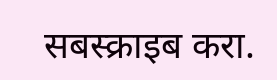सबस्क्राइब करा.